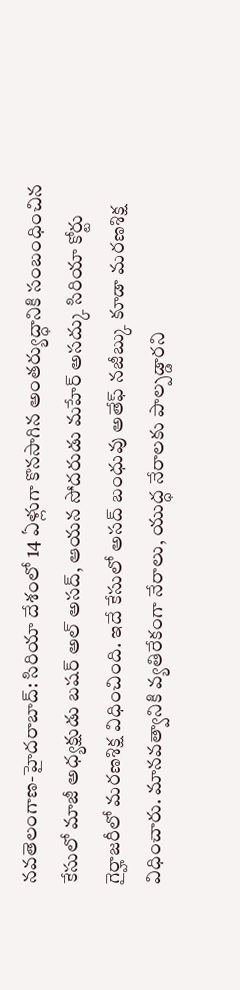నవతెలంగాణ-హైదరాబాద్: సిరియా దేశంలో 14 ఏళ్లుగా కొనసాగిన అంతర్యుద్ధానికి సంబంధించిన కేసులో మాజీ అధ్యక్షుడు బషర్ అల్ అసద్, ఆయన సోదరుడు మహేర్ అసద్కు సిరియా కోర్టు గైర్హాజరీలో మరణశిక్ష విధించింది. ఇదే కేసులో అసద్ బంధువు అతేఫ్ నజీబ్కు కూడా మరణశిక్ష విధించారు. మానవత్వానికి వ్యతిరేకంగా నేరాలు, యుద్ధ నేరాలకు పాల్పడ్డారని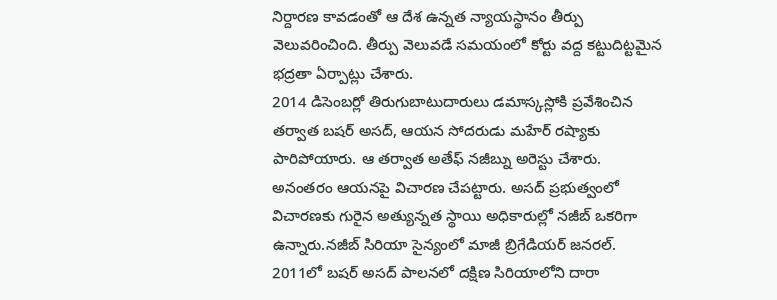నిర్దారణ కావడంతో ఆ దేశ ఉన్నత న్యాయస్థానం తీర్పు వెలువరించింది. తీర్పు వెలువడే సమయంలో కోర్టు వద్ద కట్టుదిట్టమైన భద్రతా ఏర్పాట్లు చేశారు.
2014 డిసెంబర్లో తిరుగుబాటుదారులు డమాస్కస్లోకి ప్రవేశించిన తర్వాత బషర్ అసద్, ఆయన సోదరుడు మహేర్ రష్యాకు పారిపోయారు. ఆ తర్వాత అతేఫ్ నజీబ్ను అరెస్టు చేశారు. అనంతరం ఆయనపై విచారణ చేపట్టారు. అసద్ ప్రభుత్వంలో విచారణకు గురైన అత్యున్నత స్థాయి అధికారుల్లో నజీబ్ ఒకరిగా ఉన్నారు.నజీబ్ సిరియా సైన్యంలో మాజీ బ్రిగేడియర్ జనరల్. 2011లో బషర్ అసద్ పాలనలో దక్షిణ సిరియాలోని దారా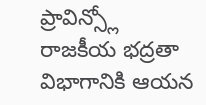ప్రావిన్స్లో రాజకీయ భద్రతా విభాగానికి ఆయన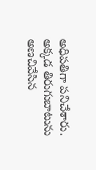అధిపతిగా పనిచేశారు. అక్కడ తిరుగుబాటును అణచివేసిన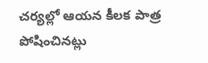చర్యల్లో ఆయన కీలక పాత్ర పోషించినట్లు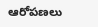ఆరోపణలు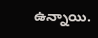ఉన్నాయి.